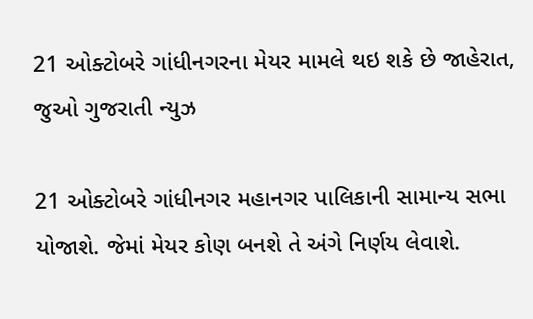21 ઓક્ટોબરે ગાંધીનગરના મેયર મામલે થઇ શકે છે જાહેરાત, જુઓ ગુજરાતી ન્યુઝ

21 ઓક્ટોબરે ગાંધીનગર મહાનગર પાલિકાની સામાન્ય સભા યોજાશે. જેમાં મેયર કોણ બનશે તે અંગે નિર્ણય લેવાશે.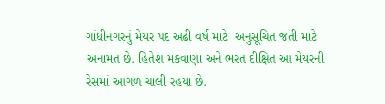ગાંધીનગરનું મેયર પદ અઢી વર્ષ માટે  અનુસૂચિત જતી માટે અનામત છે. હિતેશ મકવાણા અને ભરત દીક્ષિત આ મેયરની રેસમાં આગળ ચાલી રહયા છે.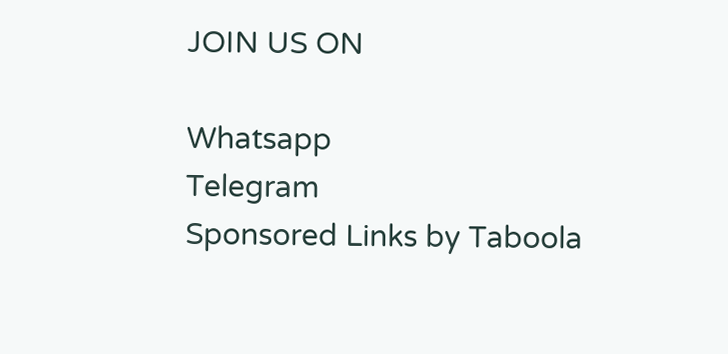JOIN US ON

Whatsapp
Telegram
Sponsored Links by Taboola